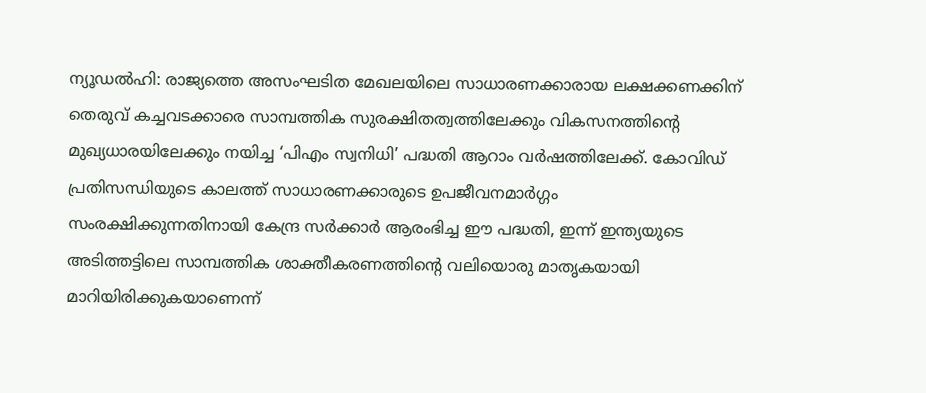ന്യൂഡൽഹി: രാജ്യത്തെ അസംഘടിത മേഖലയിലെ സാധാരണക്കാരായ ലക്ഷക്കണക്കിന് തെരുവ് കച്ചവടക്കാരെ സാമ്പത്തിക സുരക്ഷിതത്വത്തിലേക്കും വികസനത്തിന്റെ മുഖ്യധാരയിലേക്കും നയിച്ച ‘പിഎം സ്വനിധി’ പദ്ധതി ആറാം വർഷത്തിലേക്ക്. കോവിഡ് പ്രതിസന്ധിയുടെ കാലത്ത് സാധാരണക്കാരുടെ ഉപജീവനമാർഗ്ഗം സംരക്ഷിക്കുന്നതിനായി കേന്ദ്ര സർക്കാർ ആരംഭിച്ച ഈ പദ്ധതി, ഇന്ന് ഇന്ത്യയുടെ അടിത്തട്ടിലെ സാമ്പത്തിക ശാക്തീകരണത്തിന്റെ വലിയൊരു മാതൃകയായി മാറിയിരിക്കുകയാണെന്ന്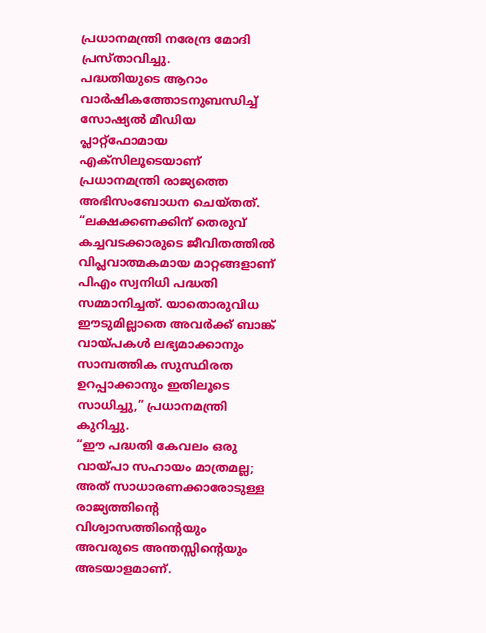പ്രധാനമന്ത്രി നരേന്ദ്ര മോദി പ്രസ്താവിച്ചു.
പദ്ധതിയുടെ ആറാം വാർഷികത്തോടനുബന്ധിച്ച് സോഷ്യൽ മീഡിയ പ്ലാറ്റ്ഫോമായ എക്സിലൂടെയാണ് പ്രധാനമന്ത്രി രാജ്യത്തെ അഭിസംബോധന ചെയ്തത്. “ലക്ഷക്കണക്കിന് തെരുവ് കച്ചവടക്കാരുടെ ജീവിതത്തിൽ വിപ്ലവാത്മകമായ മാറ്റങ്ങളാണ് പിഎം സ്വനിധി പദ്ധതി സമ്മാനിച്ചത്. യാതൊരുവിധ ഈടുമില്ലാതെ അവർക്ക് ബാങ്ക് വായ്പകൾ ലഭ്യമാക്കാനും സാമ്പത്തിക സുസ്ഥിരത ഉറപ്പാക്കാനും ഇതിലൂടെ സാധിച്ചു,” പ്രധാനമന്ത്രി കുറിച്ചു.
“ഈ പദ്ധതി കേവലം ഒരു വായ്പാ സഹായം മാത്രമല്ല; അത് സാധാരണക്കാരോടുള്ള രാജ്യത്തിന്റെ വിശ്വാസത്തിന്റെയും അവരുടെ അന്തസ്സിന്റെയും അടയാളമാണ്.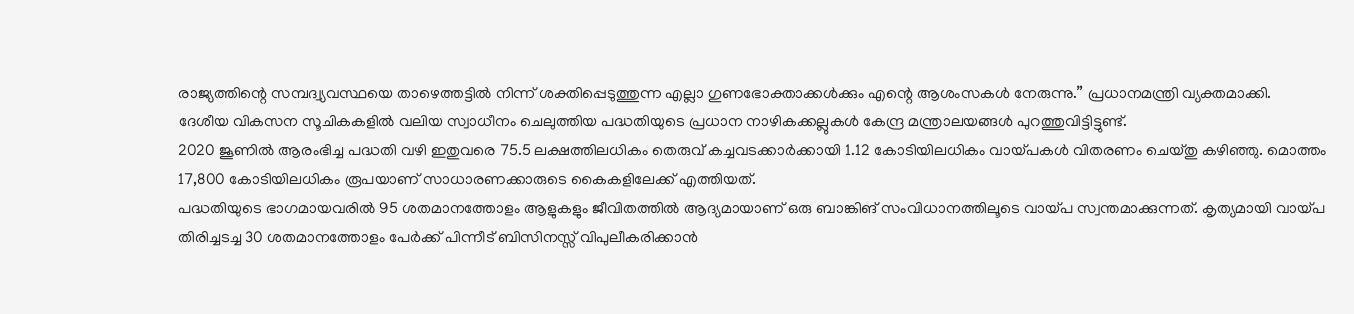രാജ്യത്തിന്റെ സമ്പദ്വ്യവസ്ഥയെ താഴെത്തട്ടിൽ നിന്ന് ശക്തിപ്പെടുത്തുന്ന എല്ലാ ഗുണഭോക്താക്കൾക്കും എന്റെ ആശംസകൾ നേരുന്നു.” പ്രധാനമന്ത്രി വ്യക്തമാക്കി.
ദേശീയ വികസന സൂചികകളിൽ വലിയ സ്വാധീനം ചെലുത്തിയ പദ്ധതിയുടെ പ്രധാന നാഴികക്കല്ലുകൾ കേന്ദ്ര മന്ത്രാലയങ്ങൾ പുറത്തുവിട്ടിട്ടുണ്ട്.
2020 ജൂണിൽ ആരംഭിച്ച പദ്ധതി വഴി ഇതുവരെ 75.5 ലക്ഷത്തിലധികം തെരുവ് കച്ചവടക്കാർക്കായി 1.12 കോടിയിലധികം വായ്പകൾ വിതരണം ചെയ്തു കഴിഞ്ഞു. മൊത്തം 17,800 കോടിയിലധികം രൂപയാണ് സാധാരണക്കാരുടെ കൈകളിലേക്ക് എത്തിയത്.
പദ്ധതിയുടെ ഭാഗമായവരിൽ 95 ശതമാനത്തോളം ആളുകളും ജീവിതത്തിൽ ആദ്യമായാണ് ഒരു ബാങ്കിങ് സംവിധാനത്തിലൂടെ വായ്പ സ്വന്തമാക്കുന്നത്. കൃത്യമായി വായ്പ തിരിച്ചടച്ച 30 ശതമാനത്തോളം പേർക്ക് പിന്നീട് ബിസിനസ്സ് വിപുലീകരിക്കാൻ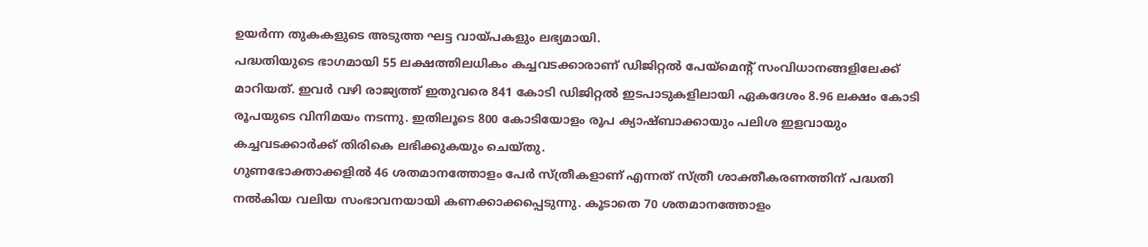ഉയർന്ന തുകകളുടെ അടുത്ത ഘട്ട വായ്പകളും ലഭ്യമായി.
പദ്ധതിയുടെ ഭാഗമായി 55 ലക്ഷത്തിലധികം കച്ചവടക്കാരാണ് ഡിജിറ്റൽ പേയ്മെന്റ് സംവിധാനങ്ങളിലേക്ക് മാറിയത്. ഇവർ വഴി രാജ്യത്ത് ഇതുവരെ 841 കോടി ഡിജിറ്റൽ ഇടപാടുകളിലായി ഏകദേശം 8.96 ലക്ഷം കോടി രൂപയുടെ വിനിമയം നടന്നു. ഇതിലൂടെ 800 കോടിയോളം രൂപ ക്യാഷ്ബാക്കായും പലിശ ഇളവായും കച്ചവടക്കാർക്ക് തിരികെ ലഭിക്കുകയും ചെയ്തു.
ഗുണഭോക്താക്കളിൽ 46 ശതമാനത്തോളം പേർ സ്ത്രീകളാണ് എന്നത് സ്ത്രീ ശാക്തീകരണത്തിന് പദ്ധതി നൽകിയ വലിയ സംഭാവനയായി കണക്കാക്കപ്പെടുന്നു. കൂടാതെ 70 ശതമാനത്തോളം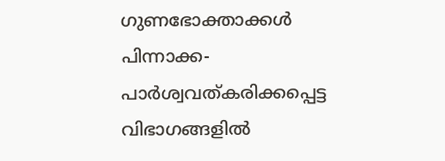ഗുണഭോക്താക്കൾ പിന്നാക്ക-പാർശ്വവത്കരിക്കപ്പെട്ട വിഭാഗങ്ങളിൽ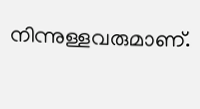നിന്നുള്ളവരുമാണ്.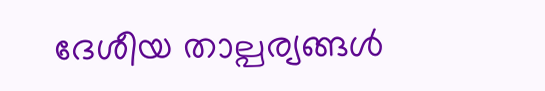ദേശീയ താല്പര്യങ്ങൾ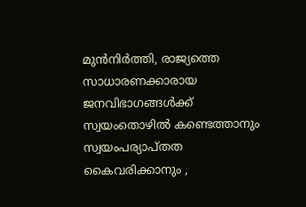മുൻനിർത്തി, രാജ്യത്തെ സാധാരണക്കാരായ ജനവിഭാഗങ്ങൾക്ക് സ്വയംതൊഴിൽ കണ്ടെത്താനും സ്വയംപര്യാപ്തത കൈവരിക്കാനും ,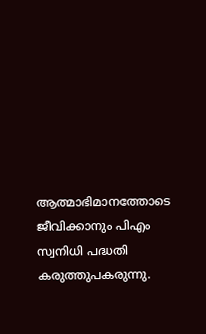ആത്മാഭിമാനത്തോടെ ജീവിക്കാനും പിഎം സ്വനിധി പദ്ധതി കരുത്തുപകരുന്നു.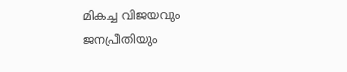മികച്ച വിജയവും ജനപ്രീതിയും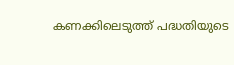കണക്കിലെടുത്ത് പദ്ധതിയുടെ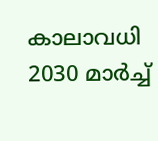കാലാവധി 2030 മാർച്ച്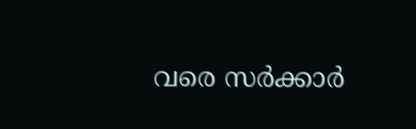വരെ സർക്കാർ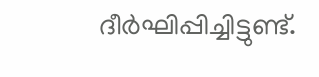ദീർഘിപ്പിച്ചിട്ടുണ്ട്.